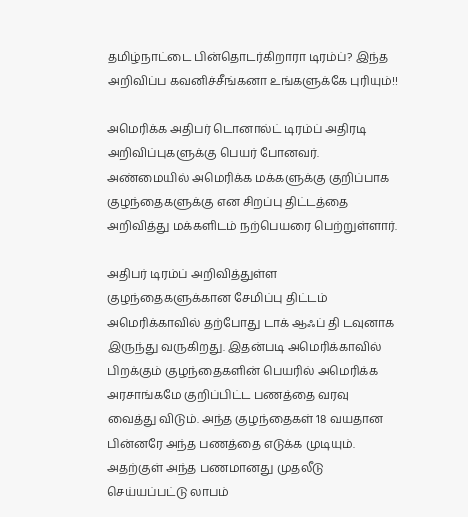தமிழ்நாட்டை பின்தொடர்கிறாரா டிரம்ப்? இந்த அறிவிப்ப கவனிச்சீங்கனா உங்களுக்கே புரியும்!!

அமெரிக்க அதிபர் டொனால்ட் டிரம்ப் அதிரடி அறிவிப்புகளுக்கு பெயர் போனவர். அண்மையில் அமெரிக்க மக்களுக்கு குறிப்பாக குழந்தைகளுக்கு என சிறப்பு திட்டத்தை அறிவித்து மக்களிடம் நற்பெயரை பெற்றுள்ளார்.

அதிபர் டிரம்ப் அறிவித்துள்ள குழந்தைகளுக்கான சேமிப்பு திட்டம் அமெரிக்காவில் தற்போது டாக் ஆஃப் தி டவுனாக இருந்து வருகிறது. இதன்படி அமெரிக்காவில் பிறக்கும் குழந்தைகளின் பெயரில் அமெரிக்க அரசாங்கமே குறிப்பிட்ட பணத்தை வரவு வைத்து விடும். அந்த குழந்தைகள் 18 வயதான பின்னரே அந்த பணத்தை எடுக்க முடியும். அதற்குள் அந்த பணமானது முதலீடு செய்யப்பட்டு லாபம்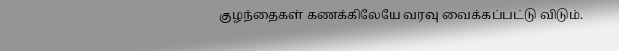குழந்தைகள் கணக்கிலேயே வரவு வைக்கப்பட்டு விடும்.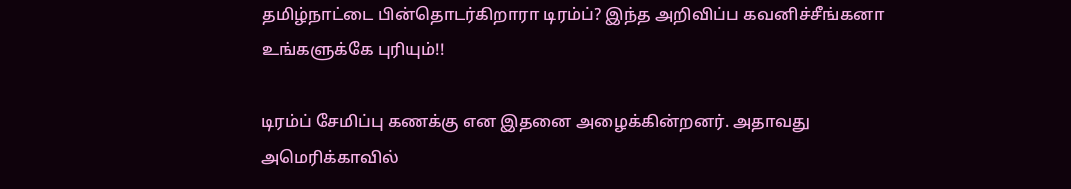தமிழ்நாட்டை பின்தொடர்கிறாரா டிரம்ப்? இந்த அறிவிப்ப கவனிச்சீங்கனா உங்களுக்கே புரியும்!!

டிரம்ப் சேமிப்பு கணக்கு என இதனை அழைக்கின்றனர். அதாவது அமெரிக்காவில்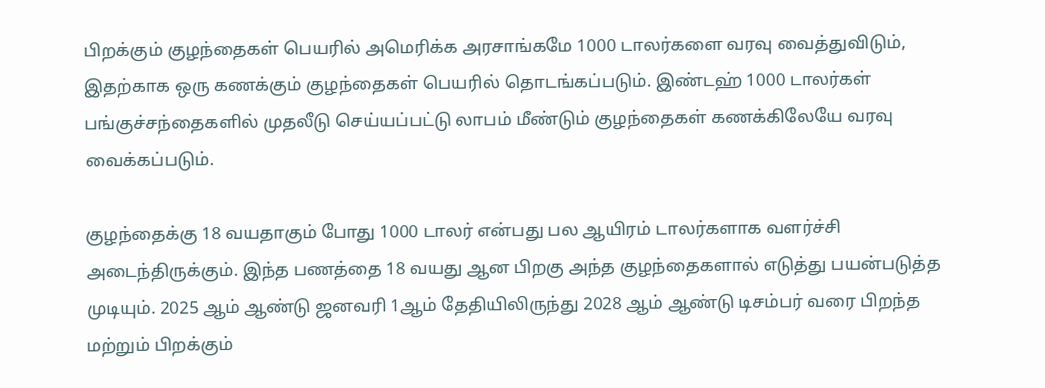பிறக்கும் குழந்தைகள் பெயரில் அமெரிக்க அரசாங்கமே 1000 டாலர்களை வரவு வைத்துவிடும், இதற்காக ஒரு கணக்கும் குழந்தைகள் பெயரில் தொடங்கப்படும். இண்டஹ் 1000 டாலர்கள் பங்குச்சந்தைகளில் முதலீடு செய்யப்பட்டு லாபம் மீண்டும் குழந்தைகள் கணக்கிலேயே வரவு வைக்கப்படும்.

குழந்தைக்கு 18 வயதாகும் போது 1000 டாலர் என்பது பல ஆயிரம் டாலர்களாக வளர்ச்சி அடைந்திருக்கும். இந்த பணத்தை 18 வயது ஆன பிறகு அந்த குழந்தைகளால் எடுத்து பயன்படுத்த முடியும். 2025 ஆம் ஆண்டு ஜனவரி 1ஆம் தேதியிலிருந்து 2028 ஆம் ஆண்டு டிசம்பர் வரை பிறந்த மற்றும் பிறக்கும்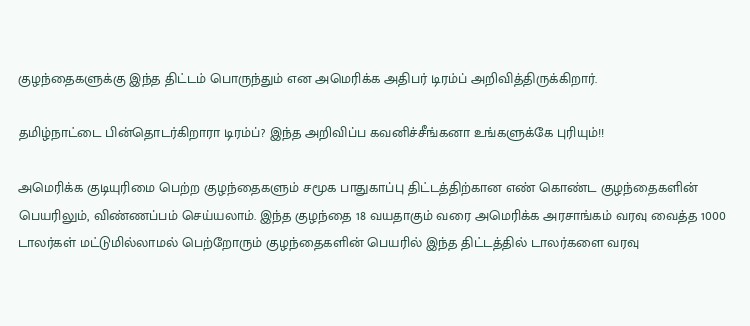குழந்தைகளுக்கு இந்த திட்டம் பொருந்தும் என அமெரிக்க அதிபர் டிரம்ப் அறிவித்திருக்கிறார்.

தமிழ்நாட்டை பின்தொடர்கிறாரா டிரம்ப்? இந்த அறிவிப்ப கவனிச்சீங்கனா உங்களுக்கே புரியும்!!

அமெரிக்க குடியுரிமை பெற்ற குழந்தைகளும் சமூக பாதுகாப்பு திட்டத்திற்கான எண் கொண்ட குழந்தைகளின் பெயரிலும், விண்ணப்பம் செய்யலாம். இந்த குழந்தை 18 வயதாகும் வரை அமெரிக்க அரசாங்கம் வரவு வைத்த 1000 டாலர்கள் மட்டுமில்லாமல் பெற்றோரும் குழந்தைகளின் பெயரில் இந்த திட்டத்தில் டாலர்களை வரவு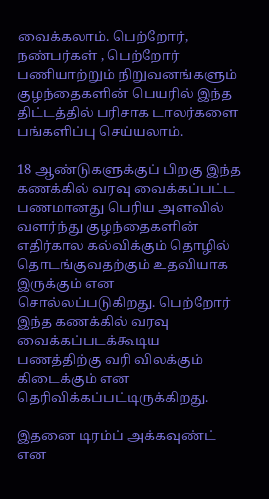வைக்கலாம். பெற்றோர், நண்பர்கள் , பெற்றோர் பணியாற்றும் நிறுவனங்களும் குழந்தைகளின் பெயரில் இந்த திட்டத்தில் பரிசாக டாலர்களை பங்களிப்பு செய்யலாம்.

18 ஆண்டுகளுக்குப் பிறகு இந்த கணக்கில் வரவு வைக்கப்பட்ட பணமானது பெரிய அளவில் வளர்ந்து குழந்தைகளின் எதிர்கால கல்விக்கும் தொழில் தொடங்குவதற்கும் உதவியாக இருக்கும் என சொல்லப்படுகிறது. பெற்றோர் இந்த கணக்கில் வரவு வைக்கப்படக்கூடிய பணத்திற்கு வரி விலக்கும் கிடைக்கும் என தெரிவிக்கப்பட்டிருக்கிறது.

இதனை டிரம்ப் அக்கவுண்ட் என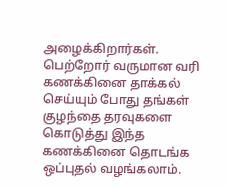அழைக்கிறார்கள். பெற்றோர் வருமான வரி கணக்கினை தாக்கல் செய்யும் போது தங்கள் குழந்தை தரவுகளை கொடுத்து இந்த கணக்கினை தொடங்க ஒப்புதல் வழங்கலாம்.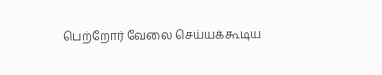பெற்றோர் வேலை செய்யக்கூடிய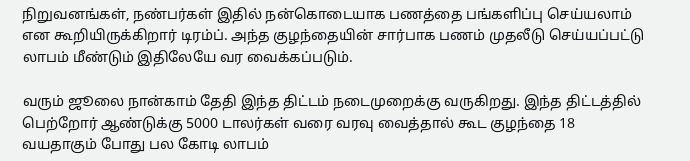நிறுவனங்கள், நண்பர்கள் இதில் நன்கொடையாக பணத்தை பங்களிப்பு செய்யலாம் என கூறியிருக்கிறார் டிரம்ப். அந்த குழந்தையின் சார்பாக பணம் முதலீடு செய்யப்பட்டு லாபம் மீண்டும் இதிலேயே வர வைக்கப்படும்.

வரும் ஜூலை நான்காம் தேதி இந்த திட்டம் நடைமுறைக்கு வருகிறது. இந்த திட்டத்தில் பெற்றோர் ஆண்டுக்கு 5000 டாலர்கள் வரை வரவு வைத்தால் கூட குழந்தை 18 வயதாகும் போது பல கோடி லாபம்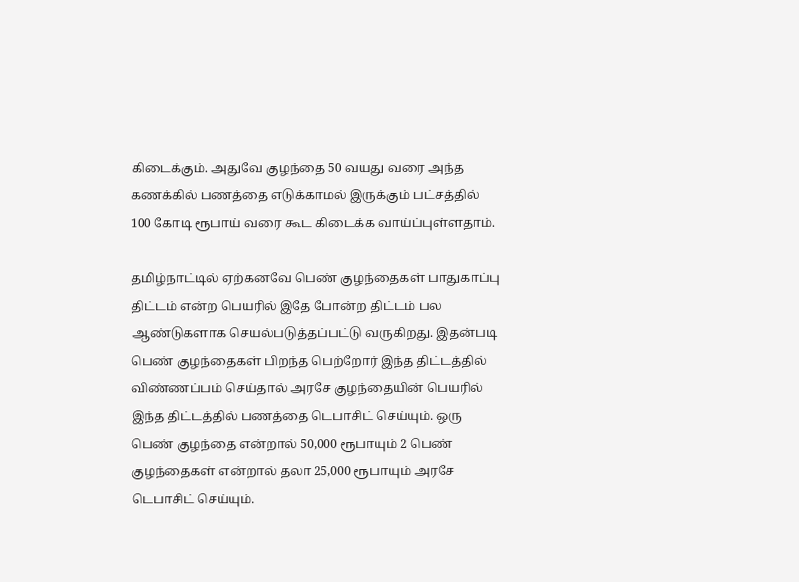கிடைக்கும். அதுவே குழந்தை 50 வயது வரை அந்த கணக்கில் பணத்தை எடுக்காமல் இருக்கும் பட்சத்தில் 100 கோடி ரூபாய் வரை கூட கிடைக்க வாய்ப்புள்ளதாம்.

தமிழ்நாட்டில் ஏற்கனவே பெண் குழந்தைகள் பாதுகாப்பு திட்டம் என்ற பெயரில் இதே போன்ற திட்டம் பல ஆண்டுகளாக செயல்படுத்தப்பட்டு வருகிறது. இதன்படி பெண் குழந்தைகள் பிறந்த பெற்றோர் இந்த திட்டத்தில் விண்ணப்பம் செய்தால் அரசே குழந்தையின் பெயரில் இந்த திட்டத்தில் பணத்தை டெபாசிட் செய்யும். ஒரு பெண் குழந்தை என்றால் 50,000 ரூபாயும் 2 பெண் குழந்தைகள் என்றால் தலா 25,000 ரூபாயும் அரசே டெபாசிட் செய்யும்.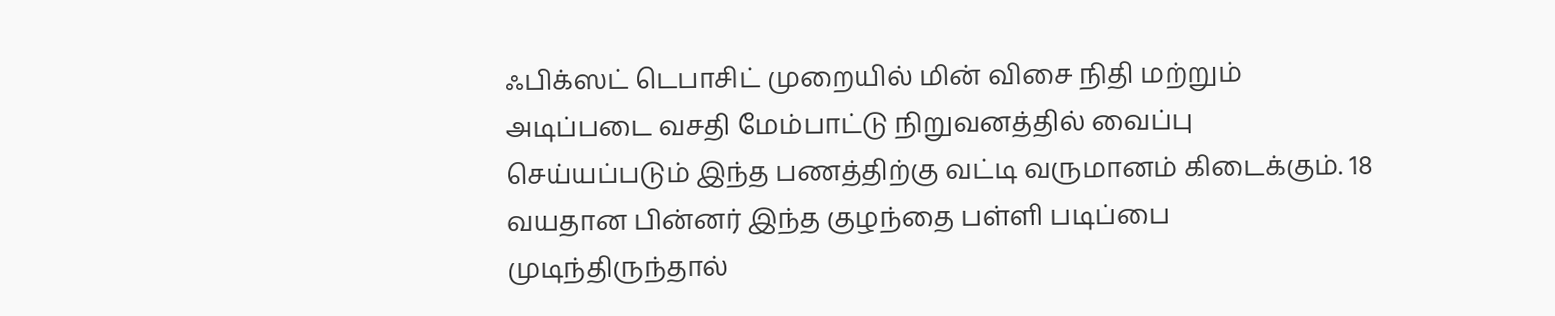ஃபிக்ஸட் டெபாசிட் முறையில் மின் விசை நிதி மற்றும் அடிப்படை வசதி மேம்பாட்டு நிறுவனத்தில் வைப்பு செய்யப்படும் இந்த பணத்திற்கு வட்டி வருமானம் கிடைக்கும். 18 வயதான பின்னர் இந்த குழந்தை பள்ளி படிப்பை முடிந்திருந்தால்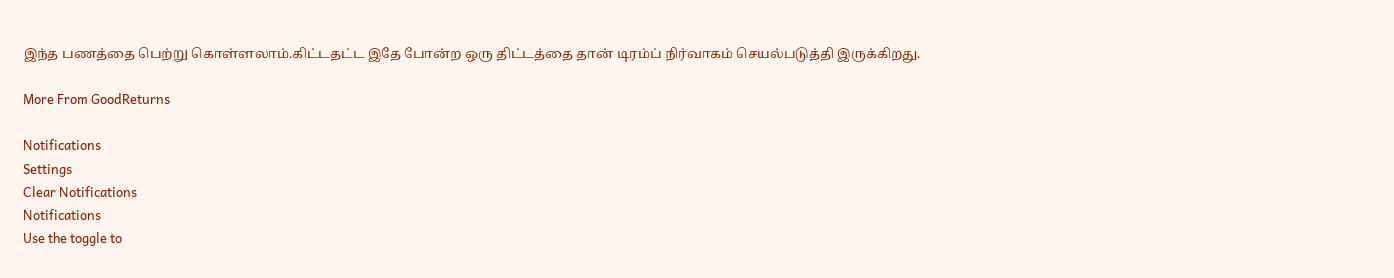இந்த பணத்தை பெற்று கொள்ளலாம்.கிட்டதட்ட இதே போன்ற ஒரு திட்டத்தை தான் டிரம்ப் நிர்வாகம் செயல்படுத்தி இருக்கிறது.

More From GoodReturns

Notifications
Settings
Clear Notifications
Notifications
Use the toggle to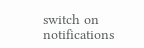switch on notifications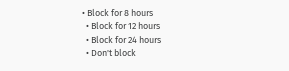• Block for 8 hours
  • Block for 12 hours
  • Block for 24 hours
  • Don't block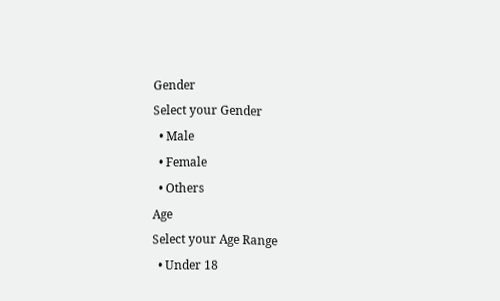Gender
Select your Gender
  • Male
  • Female
  • Others
Age
Select your Age Range
  • Under 18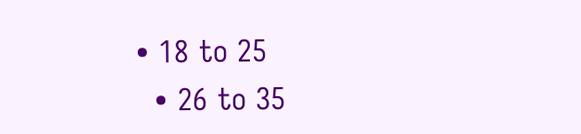• 18 to 25
  • 26 to 35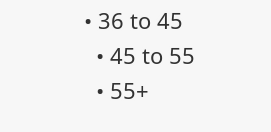• 36 to 45
  • 45 to 55
  • 55+